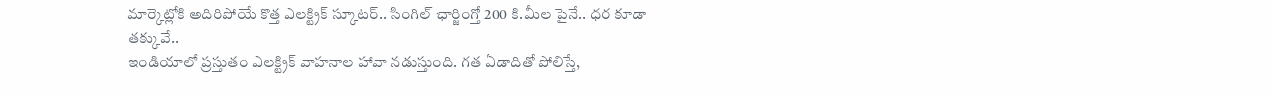మార్కెట్లోకి అదిరిపోయే కొత్త ఎలక్ట్రిక్ స్కూటర్.. సింగిల్ ఛార్జింగ్తో 200 కి.మీల పైనే.. ధర కూడా తక్కువే..
ఇండియాలో ప్రస్తుతం ఎలక్ట్రిక్ వాహనాల హావా నడుస్తుంది. గత ఏడాదితో పోలిస్తే,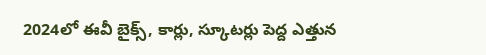2024లో ఈవీ బైక్స్, కార్లు, స్కూటర్లు పెద్ద ఎత్తున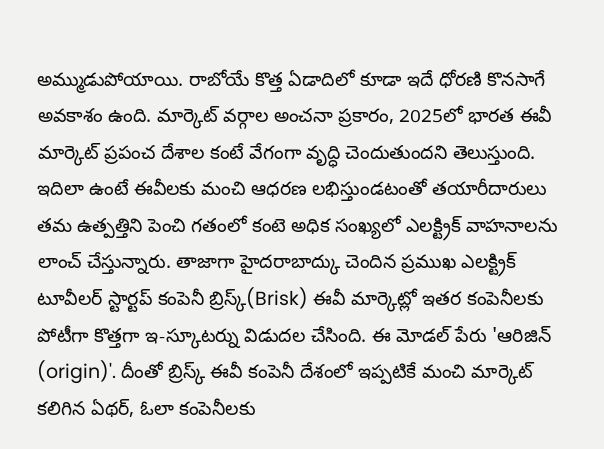అమ్ముడుపోయాయి. రాబోయే కొత్త ఏడాదిలో కూడా ఇదే ధోరణి కొనసాగే అవకాశం ఉంది. మార్కెట్ వర్గాల అంచనా ప్రకారం, 2025లో భారత ఈవీ మార్కెట్ ప్రపంచ దేశాల కంటే వేగంగా వృద్ధి చెందుతుందని తెలుస్తుంది. ఇదిలా ఉంటే ఈవీలకు మంచి ఆధరణ లభిస్తుండటంతో తయారీదారులు తమ ఉత్పత్తిని పెంచి గతంలో కంటె అధిక సంఖ్యలో ఎలక్ట్రిక్ వాహనాలను లాంచ్ చేస్తున్నారు. తాజాగా హైదరాబాద్కు చెందిన ప్రముఖ ఎలక్ట్రిక్ టూవీలర్ స్టార్టప్ కంపెనీ బ్రిస్క్(Brisk) ఈవీ మార్కెట్లో ఇతర కంపెనీలకు పోటీగా కొత్తగా ఇ-స్కూటర్ను విడుదల చేసింది. ఈ మోడల్ పేరు 'ఆరిజిన్ (origin)'. దీంతో బ్రిస్క్ ఈవీ కంపెనీ దేశంలో ఇప్పటికే మంచి మార్కెట్ కలిగిన ఏథర్, ఓలా కంపెనీలకు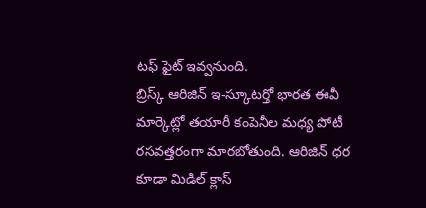టఫ్ ఫైట్ ఇవ్వనుంది.
బ్రిస్క్ ఆరిజిన్ ఇ-స్కూటర్తో భారత ఈవీ మార్కెట్లో తయారీ కంపెనీల మధ్య పోటీ రసవత్తరంగా మారబోతుంది. ఆరిజిన్ ధర కూడా మిడిల్ క్లాస్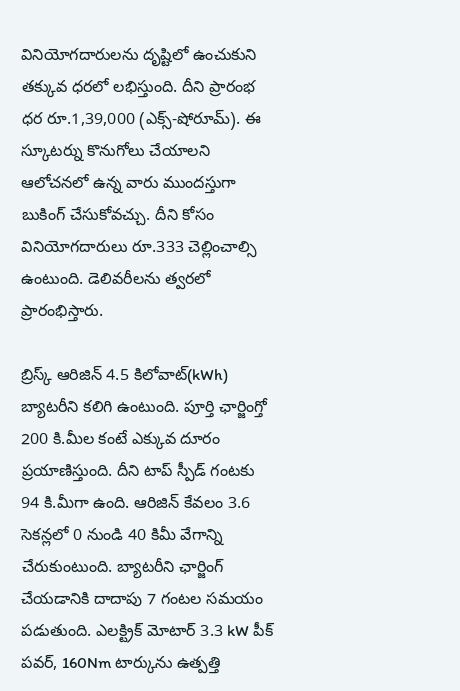వినియోగదారులను దృష్టిలో ఉంచుకుని తక్కువ ధరలో లభిస్తుంది. దీని ప్రారంభ ధర రూ.1,39,000 (ఎక్స్-షోరూమ్). ఈ స్కూటర్ను కొనుగోలు చేయాలని ఆలోచనలో ఉన్న వారు ముందస్తుగా బుకింగ్ చేసుకోవచ్చు. దీని కోసం వినియోగదారులు రూ.333 చెల్లించాల్సి ఉంటుంది. డెలివరీలను త్వరలో ప్రారంభిస్తారు.

బ్రిస్క్ ఆరిజిన్ 4.5 కిలోవాట్(kWh) బ్యాటరీని కలిగి ఉంటుంది. పూర్తి ఛార్జింగ్తో 200 కి.మీల కంటే ఎక్కువ దూరం ప్రయాణిస్తుంది. దీని టాప్ స్పీడ్ గంటకు 94 కి.మీగా ఉంది. ఆరిజిన్ కేవలం 3.6 సెకన్లలో 0 నుండి 40 కిమీ వేగాన్ని చేరుకుంటుంది. బ్యాటరీని ఛార్జింగ్ చేయడానికి దాదాపు 7 గంటల సమయం పడుతుంది. ఎలక్ట్రిక్ మోటార్ 3.3 kW పీక్ పవర్, 160Nm టార్కును ఉత్పత్తి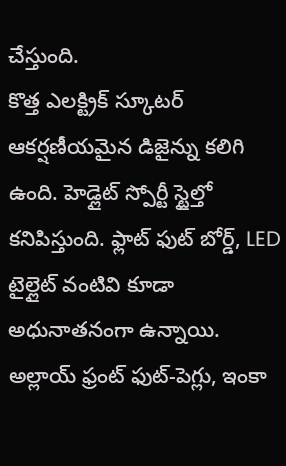చేస్తుంది.
కొత్త ఎలక్ట్రిక్ స్కూటర్ ఆకర్షణీయమైన డిజైన్ను కలిగి ఉంది. హెడ్లైట్ స్పోర్టీ స్టైల్తో కనిపిస్తుంది. ఫ్లాట్ ఫుట్ బోర్డ్, LED టైల్లైట్ వంటివి కూడా అధునాతనంగా ఉన్నాయి. అల్లాయ్ ఫ్రంట్ ఫుట్-పెగ్లు, ఇంకా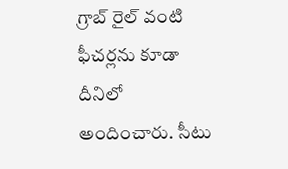గ్రాబ్ రైల్ వంటి ఫీచర్లను కూడా దీనిలో అందించారు. సీటు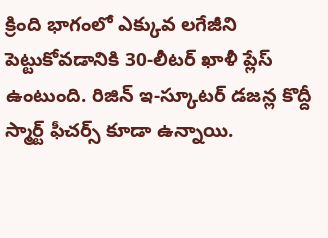క్రింది భాగంలో ఎక్కువ లగేజీని పెట్టుకోవడానికి 30-లీటర్ ఖాళీ ప్లేస్ ఉంటుంది. రిజిన్ ఇ-స్కూటర్ డజన్ల కొద్దీ స్మార్ట్ ఫీచర్స్ కూడా ఉన్నాయి.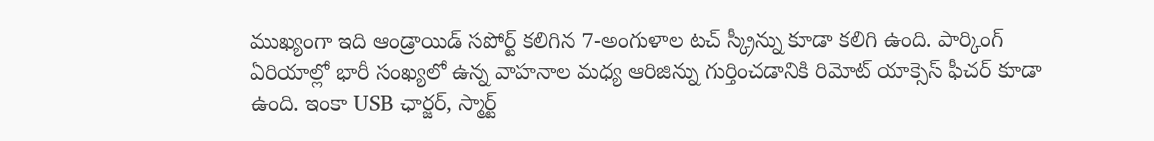ముఖ్యంగా ఇది ఆండ్రాయిడ్ సపోర్ట్ కలిగిన 7-అంగుళాల టచ్ స్క్రీన్ను కూడా కలిగి ఉంది. పార్కింగ్ ఏరియాల్లో భారీ సంఖ్యలో ఉన్న వాహనాల మధ్య ఆరిజిన్ను గుర్తించడానికి రిమోట్ యాక్సెస్ ఫీచర్ కూడా ఉంది. ఇంకా USB ఛార్జర్, స్మార్ట్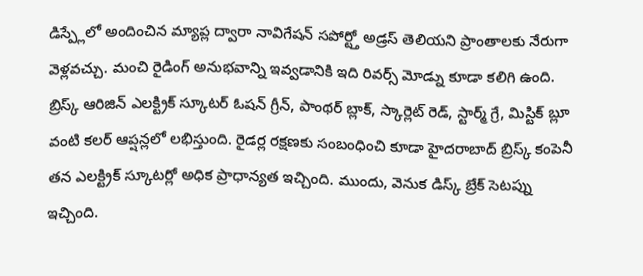డిస్ప్లేలో అందించిన మ్యాప్ల ద్వారా నావిగేషన్ సపోర్ట్తో అడ్రస్ తెలియని ప్రాంతాలకు నేరుగా వెళ్లవచ్చు. మంచి రైడింగ్ అనుభవాన్ని ఇవ్వడానికి ఇది రివర్స్ మోడ్ను కూడా కలిగి ఉంది.
బ్రిస్క్ ఆరిజిన్ ఎలక్ట్రిక్ స్కూటర్ ఓషన్ గ్రీన్, పాంథర్ బ్లాక్, స్కార్లెట్ రెడ్, స్టార్మ్ గ్రే, మిస్టిక్ బ్లూ వంటి కలర్ ఆప్షన్లలో లభిస్తుంది. రైడర్ల రక్షణకు సంబంధించి కూడా హైదరాబాద్ బ్రిస్క్ కంపెనీ తన ఎలక్ట్రిక్ స్కూటర్లో అధిక ప్రాధాన్యత ఇచ్చింది. ముందు, వెనుక డిస్క్ బ్రేక్ సెటప్ను ఇచ్చింది.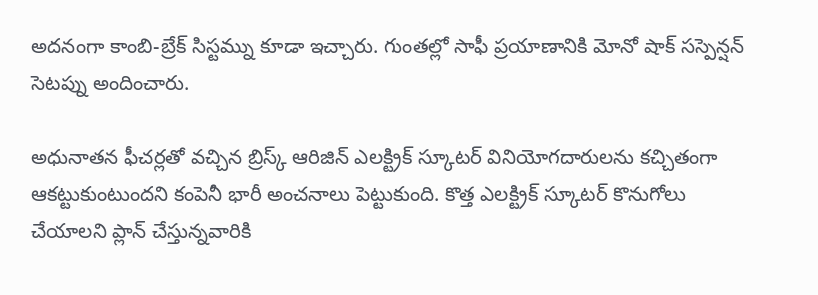అదనంగా కాంబి-బ్రేక్ సిస్టమ్ను కూడా ఇచ్చారు. గుంతల్లో సాఫీ ప్రయాణానికి మోనో షాక్ సస్పెన్షన్ సెటప్ను అందించారు.

అధునాతన ఫీచర్లతో వచ్చిన బ్రిస్క్ ఆరిజిన్ ఎలక్ట్రిక్ స్కూటర్ వినియోగదారులను కచ్చితంగా ఆకట్టుకుంటుందని కంపెనీ భారీ అంచనాలు పెట్టుకుంది. కొత్త ఎలక్ట్రిక్ స్కూటర్ కొనుగోలు చేయాలని ప్లాన్ చేస్తున్నవారికి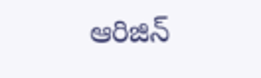ఆరిజిన్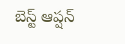బెస్ట్ ఆప్షన్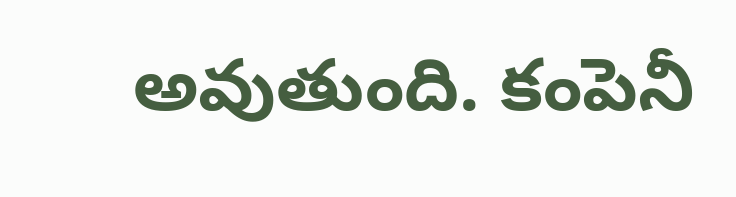అవుతుంది. కంపెనీ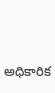అధికారిక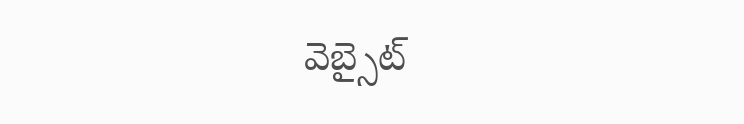వెబ్సైట్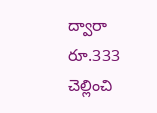ద్వారా రూ.333 చెల్లించి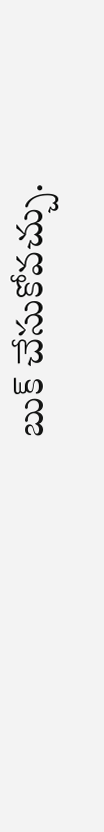బుక్ చేసుకోవచ్చు.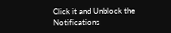Click it and Unblock the Notifications